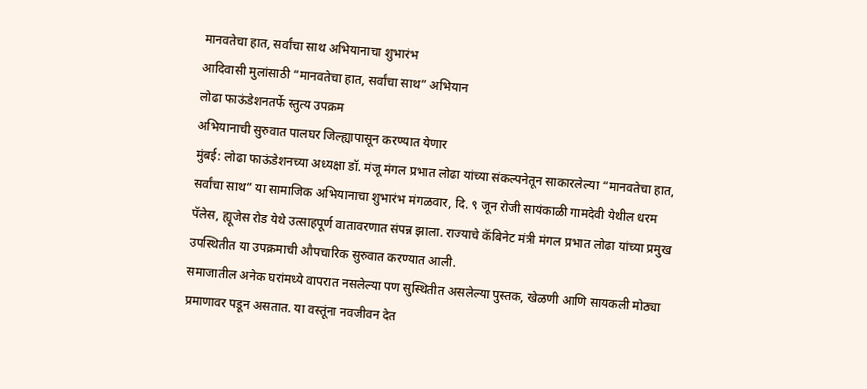मानवतेचा हात, सर्वांचा साथ अभियानाचा शुभारंभ
आदिवासी मुलांसाठी “मानवतेचा हात, सर्वांचा साथ” अभियान
लोढा फाऊंडेशनतर्फे स्तुत्य उपक्रम
अभियानाची सुरुवात पालघर जिल्ह्यापासून करण्यात येणार
मुंबई: लोढा फाऊंडेशनच्या अध्यक्षा डॉ. मंजू मंगल प्रभात लोढा यांच्या संकल्पनेतून साकारलेल्या “मानवतेचा हात, सर्वांचा साथ” या सामाजिक अभियानाचा शुभारंभ मंगळवार, दि. ९ जून रोजी सायंकाळी गामदेवी येथील धरम पॅलेस, ह्यूजेस रोड येथे उत्साहपूर्ण वातावरणात संपन्न झाला. राज्याचे कॅबिनेट मंत्री मंगल प्रभात लोढा यांच्या प्रमुख उपस्थितीत या उपक्रमाची औपचारिक सुरुवात करण्यात आली.
समाजातील अनेक घरांमध्ये वापरात नसलेल्या पण सुस्थितीत असलेल्या पुस्तक, खेळणी आणि सायकली मोठ्या प्रमाणावर पडून असतात. या वस्तूंना नवजीवन देत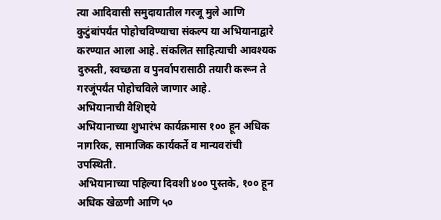त्या आदिवासी समुदायातील गरजू मुले आणि कुटुंबांपर्यंत पोहोचविण्याचा संकल्प या अभियानाद्वारे करण्यात आला आहे. संकलित साहित्याची आवश्यक दुरुस्ती, स्वच्छता व पुनर्वापरासाठी तयारी करून ते गरजूंपर्यंत पोहोचविले जाणार आहे.
अभियानाची वैशिष्ट्ये
अभियानाच्या शुभारंभ कार्यक्रमास १०० हून अधिक नागरिक, सामाजिक कार्यकर्ते व मान्यवरांची उपस्थिती.
अभियानाच्या पहिल्या दिवशी ४०० पुस्तके, १०० हून अधिक खेळणी आणि ५०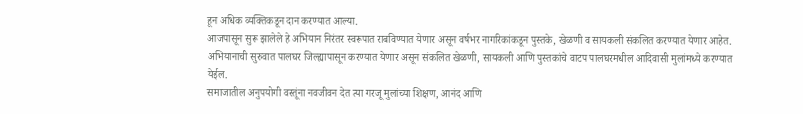हून अधिक व्यक्तिकडून दान करण्यात आल्या.
आजपासून सुरू झालेले हे अभियान निरंतर स्वरूपात राबविण्यात येणार असून वर्षभर नागरिकांकडून पुस्तके, खेळणी व सायकली संकलित करण्यात येणार आहेत.
अभियानाची सुरुवात पालघर जिल्ह्यापासून करण्यात येणार असून संकलित खेळणी, सायकली आणि पुस्तकांचे वाटप पालघरमधील आदिवासी मुलांमध्ये करण्यात येईल.
समाजातील अनुपयोगी वस्तूंना नवजीवन देत त्या गरजू मुलांच्या शिक्षण, आनंद आणि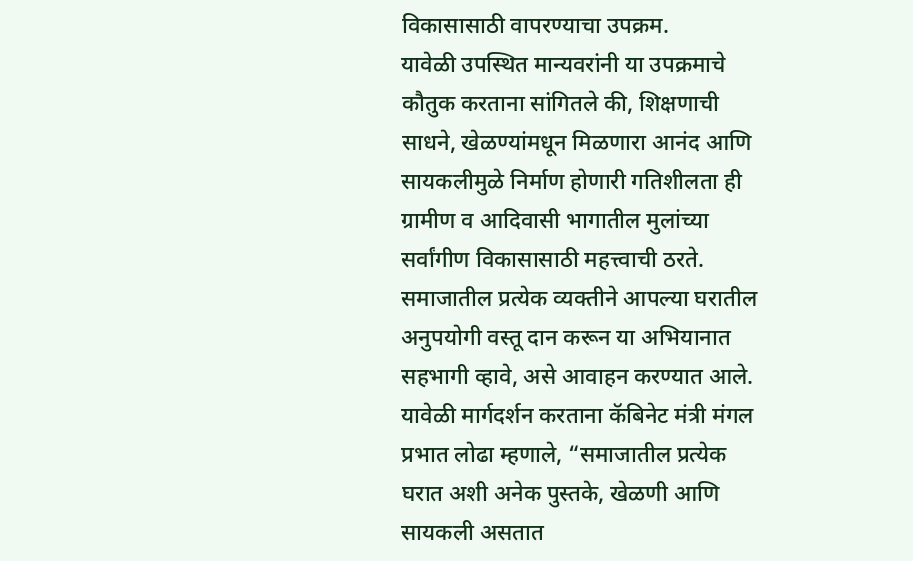विकासासाठी वापरण्याचा उपक्रम.
यावेळी उपस्थित मान्यवरांनी या उपक्रमाचे कौतुक करताना सांगितले की, शिक्षणाची साधने, खेळण्यांमधून मिळणारा आनंद आणि सायकलीमुळे निर्माण होणारी गतिशीलता ही ग्रामीण व आदिवासी भागातील मुलांच्या सर्वांगीण विकासासाठी महत्त्वाची ठरते. समाजातील प्रत्येक व्यक्तीने आपल्या घरातील अनुपयोगी वस्तू दान करून या अभियानात सहभागी व्हावे, असे आवाहन करण्यात आले.
यावेळी मार्गदर्शन करताना कॅबिनेट मंत्री मंगल प्रभात लोढा म्हणाले, “समाजातील प्रत्येक घरात अशी अनेक पुस्तके, खेळणी आणि सायकली असतात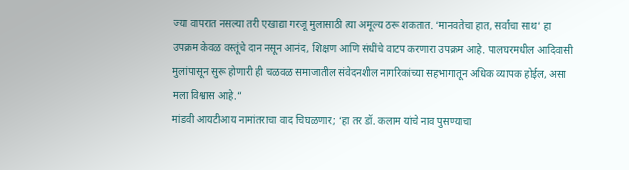ज्या वापरात नसल्या तरी एखाद्या गरजू मुलासाठी त्या अमूल्य ठरू शकतात. ‘मानवतेचा हात, सर्वांचा साथ’ हा उपक्रम केवळ वस्तूंचे दान नसून आनंद, शिक्षण आणि संधींचे वाटप करणारा उपक्रम आहे. पालघरमधील आदिवासी मुलांपासून सुरू होणारी ही चळवळ समाजातील संवेदनशील नागरिकांच्या सहभागातून अधिक व्यापक होईल, असा मला विश्वास आहे.”
मांडवी आयटीआय नामांतराचा वाद चिघळणार; ‘हा तर डॉ. कलाम यांचे नाव पुसण्याचा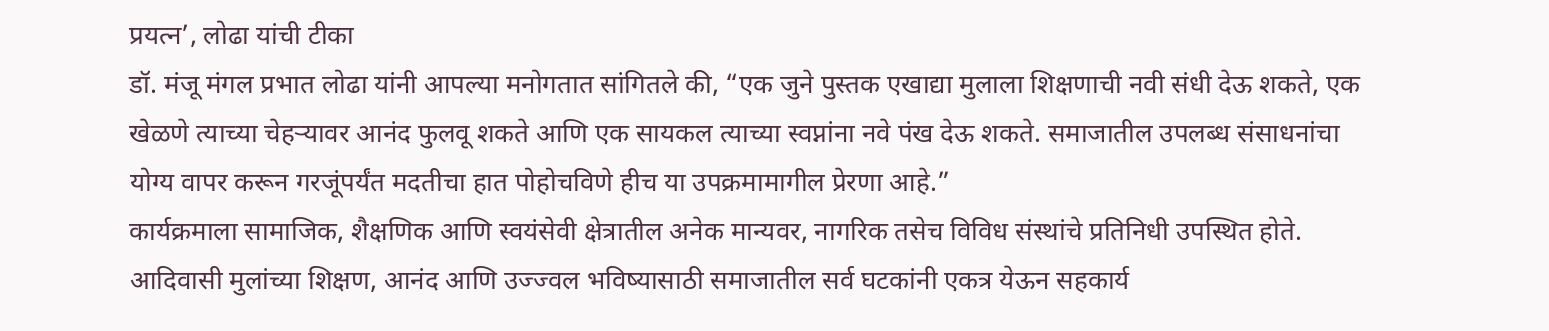प्रयत्न’, लोढा यांची टीका
डॉ. मंजू मंगल प्रभात लोढा यांनी आपल्या मनोगतात सांगितले की, “एक जुने पुस्तक एखाद्या मुलाला शिक्षणाची नवी संधी देऊ शकते, एक खेळणे त्याच्या चेहऱ्यावर आनंद फुलवू शकते आणि एक सायकल त्याच्या स्वप्नांना नवे पंख देऊ शकते. समाजातील उपलब्ध संसाधनांचा योग्य वापर करून गरजूंपर्यंत मदतीचा हात पोहोचविणे हीच या उपक्रमामागील प्रेरणा आहे.”
कार्यक्रमाला सामाजिक, शैक्षणिक आणि स्वयंसेवी क्षेत्रातील अनेक मान्यवर, नागरिक तसेच विविध संस्थांचे प्रतिनिधी उपस्थित होते. आदिवासी मुलांच्या शिक्षण, आनंद आणि उज्ज्वल भविष्यासाठी समाजातील सर्व घटकांनी एकत्र येऊन सहकार्य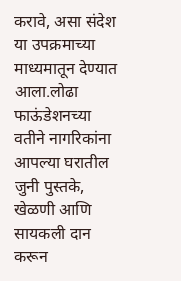करावे, असा संदेश या उपक्रमाच्या माध्यमातून देण्यात आला.लोढा फाऊंडेशनच्या वतीने नागरिकांना आपल्या घरातील जुनी पुस्तके, खेळणी आणि सायकली दान करून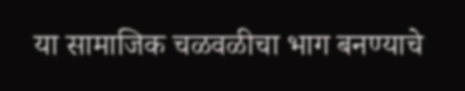या सामाजिक चळवळीचा भाग बनण्याचे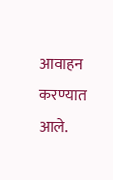आवाहन करण्यात आले.